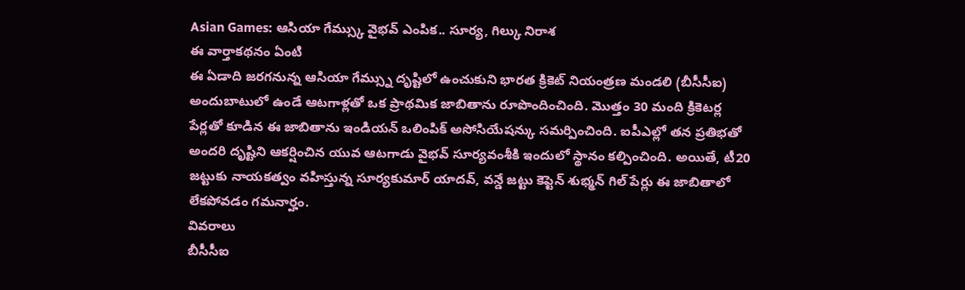Asian Games: ఆసియా గేమ్స్కు వైభవ్ ఎంపిక.. సూర్య, గిల్కు నిరాశ
ఈ వార్తాకథనం ఏంటి
ఈ ఏడాది జరగనున్న ఆసియా గేమ్స్ను దృష్టిలో ఉంచుకుని భారత క్రికెట్ నియంత్రణ మండలి (బీసీసీఐ) అందుబాటులో ఉండే ఆటగాళ్లతో ఒక ప్రాథమిక జాబితాను రూపొందించింది. మొత్తం 30 మంది క్రికెటర్ల పేర్లతో కూడిన ఈ జాబితాను ఇండియన్ ఒలింపిక్ అసోసియేషన్కు సమర్పించింది. ఐపీఎల్లో తన ప్రతిభతో అందరి దృష్టిని ఆకర్షించిన యువ ఆటగాడు వైభవ్ సూర్యవంశీకి ఇందులో స్థానం కల్పించింది. అయితే, టీ20 జట్టుకు నాయకత్వం వహిస్తున్న సూర్యకుమార్ యాదవ్, వన్డే జట్టు కెప్టెన్ శుభ్మన్ గిల్ పేర్లు ఈ జాబితాలో లేకపోవడం గమనార్హం.
వివరాలు
బీసీసీఐ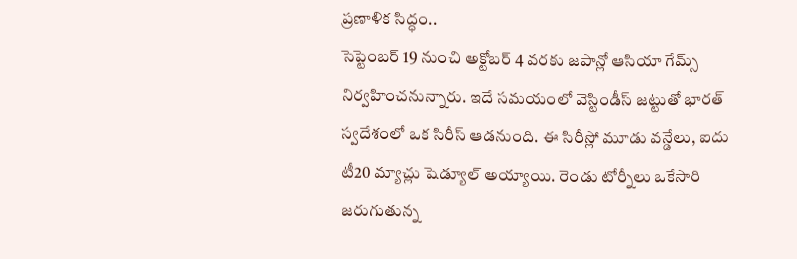ప్రణాళిక సిద్ధం..
సెప్టెంబర్ 19 నుంచి అక్టోబర్ 4 వరకు జపాన్లో ఆసియా గేమ్స్ నిర్వహించనున్నారు. ఇదే సమయంలో వెస్టిండీస్ జట్టుతో భారత్ స్వదేశంలో ఒక సిరీస్ ఆడనుంది. ఈ సిరీస్లో మూడు వన్డేలు, ఐదు టీ20 మ్యాచ్లు షెడ్యూల్ అయ్యాయి. రెండు టోర్నీలు ఒకేసారి జరుగుతున్న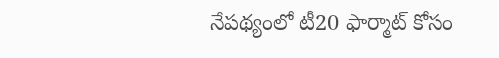నేపథ్యంలో టీ20 ఫార్మాట్ కోసం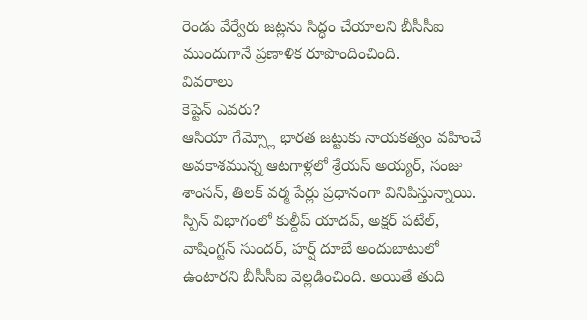రెండు వేర్వేరు జట్లను సిద్ధం చేయాలని బీసీసీఐ ముందుగానే ప్రణాళిక రూపొందించింది.
వివరాలు
కెప్టెన్ ఎవరు?
ఆసియా గేమ్స్లో భారత జట్టుకు నాయకత్వం వహించే అవకాశమున్న ఆటగాళ్లలో శ్రేయస్ అయ్యర్, సంజు శాంసన్, తిలక్ వర్మ పేర్లు ప్రధానంగా వినిపిస్తున్నాయి. స్పిన్ విభాగంలో కుల్దీప్ యాదవ్, అక్షర్ పటేల్, వాషింగ్టన్ సుందర్, హర్ష్ దూబే అందుబాటులో ఉంటారని బీసీసీఐ వెల్లడించింది. అయితే తుది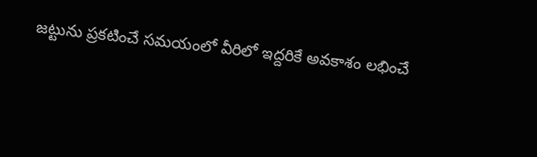జట్టును ప్రకటించే సమయంలో వీరిలో ఇద్దరికే అవకాశం లభించే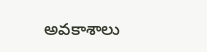అవకాశాలు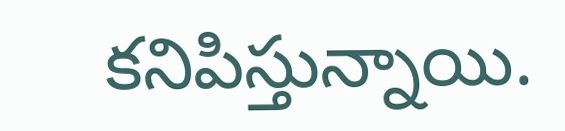కనిపిస్తున్నాయి.